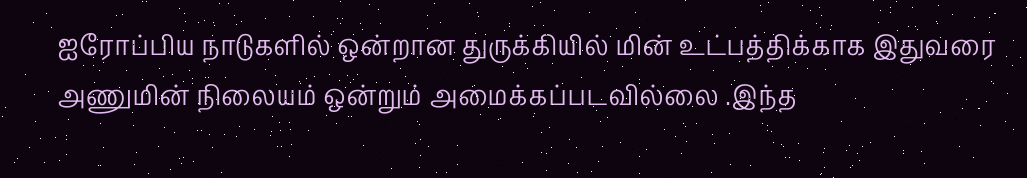ஐரோப்பிய நாடுகளில் ஒன்றான துருக்கியில் மின் உட்பத்திக்காக இதுவரை அணுமின் நிலையம் ஒன்றும் அமைக்கப்படவில்லை .இந்த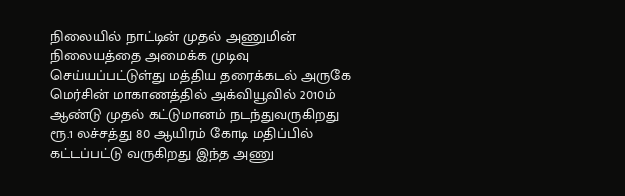நிலையில் நாட்டின் முதல் அணுமின் நிலையத்தை அமைக்க முடிவு செய்யப்பட்டுள்து மத்திய தரைக்கடல் அருகே மெர்சின் மாகாணத்தில் அக்வியூவில் 2010ம் ஆண்டு முதல் கட்டுமானம் நடந்துவருகிறது
ரூ.1 லச்சத்து 80 ஆயிரம் கோடி மதிப்பில் கட்டப்பட்டு வருகிறது இந்த அணு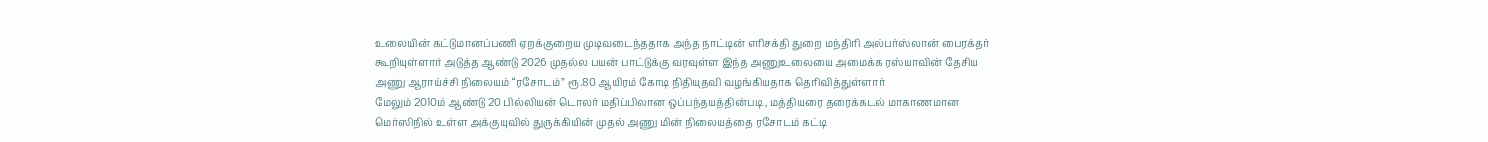உலையின் கட்டுமானப்பணி ஏறக்குறைய முடிவடைந்ததாக அந்த நாட்டின் எரிசக்தி துறை மந்திரி அல்பர்ஸ்லான் பைரக்தர் கூறியுள்ளார் அடுத்த ஆண்டு 2026 முதல்ல பயன் பாட்டுக்கு வரவுள்ள இந்த அணுஉலையை அமைக்க ரஸ்யாவின் தேசிய அணு ஆராய்ச்சி நிலையம் “ரசோடம்” ரூ.80 ஆயிரம் கோடி நிதியுதவி வழங்கியதாக தெரிவித்துள்ளார்
மேலும் 2010ம் ஆண்டு 20 பில்லியன் டொலர் மதிப்பிலான ஒப்பந்தயத்தின்படி , மத்தியரை தரைக்கடல் மாகாணமான மெர்ஸிநில் உள்ள அக்குயுவில் துருக்கியின் முதல் அணு மின் நிலையத்தை ரசோடம் கட்டி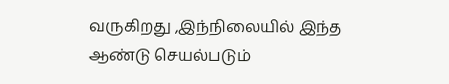வருகிறது ,இந்நிலையில் இந்த ஆண்டு செயல்படும்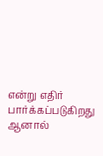என்று எதிர் பார்க்கப்படுகிறது ஆனால்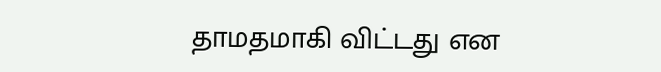தாமதமாகி விட்டது என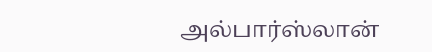அல்பார்ஸ்லான்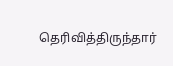தெரிவித்திருந்தார்